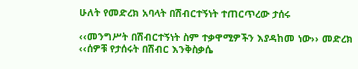ሁለት የመድረክ አባላት በሽብርተኝነት ተጠርጥረው ታሰሩ

‹‹መንግሥት በሽብርተኝነት ስም ተቃዋሚዎችን እያዳከመ ነው›› መድረክ
‹‹ሰዎቹ የታሰሩት በሽብር እንቅስቃሴ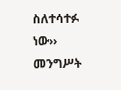ስለተሳተፉ ነው››  መንግሥት